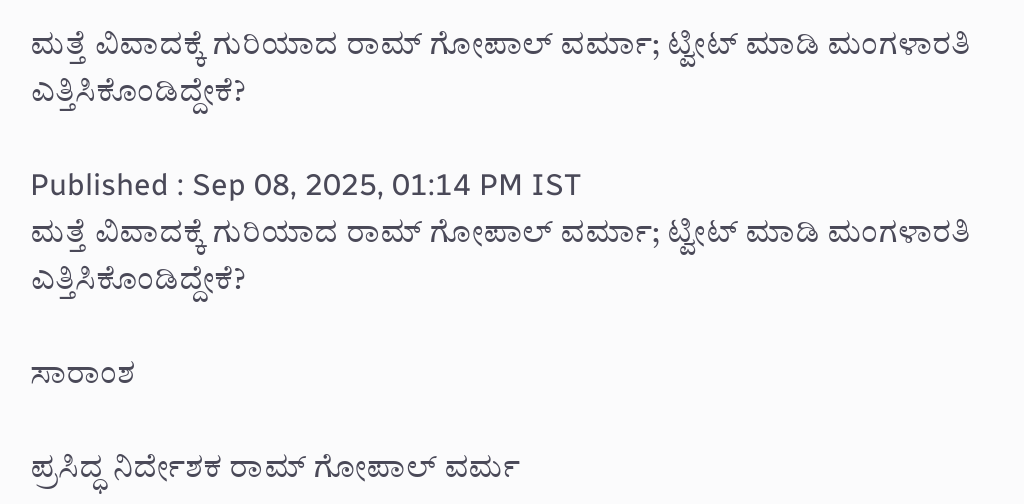ಮತ್ತೆ ವಿವಾದಕ್ಕೆ ಗುರಿಯಾದ ರಾಮ್ ಗೋಪಾಲ್ ವರ್ಮಾ; ಟ್ವೀಟ್ ಮಾಡಿ ಮಂಗಳಾರತಿ ಎತ್ತಿಸಿಕೊಂಡಿದ್ದೇಕೆ?

Published : Sep 08, 2025, 01:14 PM IST
ಮತ್ತೆ ವಿವಾದಕ್ಕೆ ಗುರಿಯಾದ ರಾಮ್ ಗೋಪಾಲ್ ವರ್ಮಾ; ಟ್ವೀಟ್ ಮಾಡಿ ಮಂಗಳಾರತಿ ಎತ್ತಿಸಿಕೊಂಡಿದ್ದೇಕೆ?

ಸಾರಾಂಶ

ಪ್ರಸಿದ್ಧ ನಿರ್ದೇಶಕ ರಾಮ್ ಗೋಪಾಲ್ ವರ್ಮ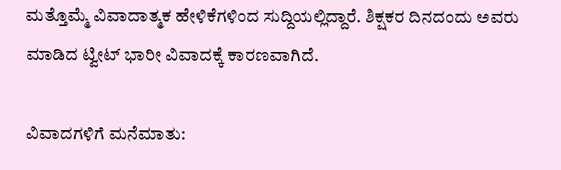ಮತ್ತೊಮ್ಮೆ ವಿವಾದಾತ್ಮಕ ಹೇಳಿಕೆಗಳಿಂದ ಸುದ್ದಿಯಲ್ಲಿದ್ದಾರೆ. ಶಿಕ್ಷಕರ ದಿನದಂದು ಅವರು ಮಾಡಿದ ಟ್ವೀಟ್ ಭಾರೀ ವಿವಾದಕ್ಕೆ ಕಾರಣವಾಗಿದೆ.

ವಿವಾದಗಳಿಗೆ ಮನೆಮಾತು: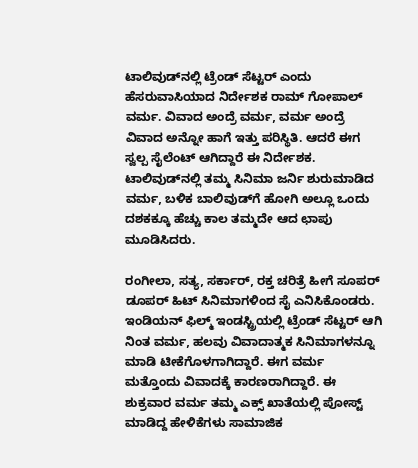ಟಾಲಿವುಡ್‌ನಲ್ಲಿ ಟ್ರೆಂಡ್ ಸೆಟ್ಟರ್ ಎಂದು ಹೆಸರುವಾಸಿಯಾದ ನಿರ್ದೇಶಕ ರಾಮ್ ಗೋಪಾಲ್ ವರ್ಮ. ವಿವಾದ ಅಂದ್ರೆ ವರ್ಮ, ವರ್ಮ ಅಂದ್ರೆ ವಿವಾದ ಅನ್ನೋ ಹಾಗೆ ಇತ್ತು ಪರಿಸ್ಥಿತಿ. ಆದರೆ ಈಗ ಸ್ವಲ್ಪ ಸೈಲೆಂಟ್ ಆಗಿದ್ದಾರೆ ಈ ನಿರ್ದೇಶಕ. ಟಾಲಿವುಡ್‌ನಲ್ಲಿ ತಮ್ಮ ಸಿನಿಮಾ ಜರ್ನಿ ಶುರುಮಾಡಿದ ವರ್ಮ, ಬಳಿಕ ಬಾಲಿವುಡ್‌ಗೆ ಹೋಗಿ ಅಲ್ಲೂ ಒಂದು ದಶಕಕ್ಕೂ ಹೆಚ್ಚು ಕಾಲ ತಮ್ಮದೇ ಆದ ಛಾಪು ಮೂಡಿಸಿದರು.

ರಂಗೀಲಾ, ಸತ್ಯ, ಸರ್ಕಾರ್, ರಕ್ತ ಚರಿತ್ರೆ ಹೀಗೆ ಸೂಪರ್ ಡೂಪರ್ ಹಿಟ್ ಸಿನಿಮಾಗಳಿಂದ ಸೈ ಎನಿಸಿಕೊಂಡರು. ಇಂಡಿಯನ್ ಫಿಲ್ಮ್ ಇಂಡಸ್ಟ್ರಿಯಲ್ಲಿ ಟ್ರೆಂಡ್ ಸೆಟ್ಟರ್ ಆಗಿ ನಿಂತ ವರ್ಮ, ಹಲವು ವಿವಾದಾತ್ಮಕ ಸಿನಿಮಾಗಳನ್ನೂ ಮಾಡಿ ಟೀಕೆಗೊಳಗಾಗಿದ್ದಾರೆ. ಈಗ ವರ್ಮ ಮತ್ತೊಂದು ವಿವಾದಕ್ಕೆ ಕಾರಣರಾಗಿದ್ದಾರೆ. ಈ ಶುಕ್ರವಾರ ವರ್ಮ ತಮ್ಮ ಎಕ್ಸ್ ಖಾತೆಯಲ್ಲಿ ಪೋಸ್ಟ್ ಮಾಡಿದ್ದ ಹೇಳಿಕೆಗಳು ಸಾಮಾಜಿಕ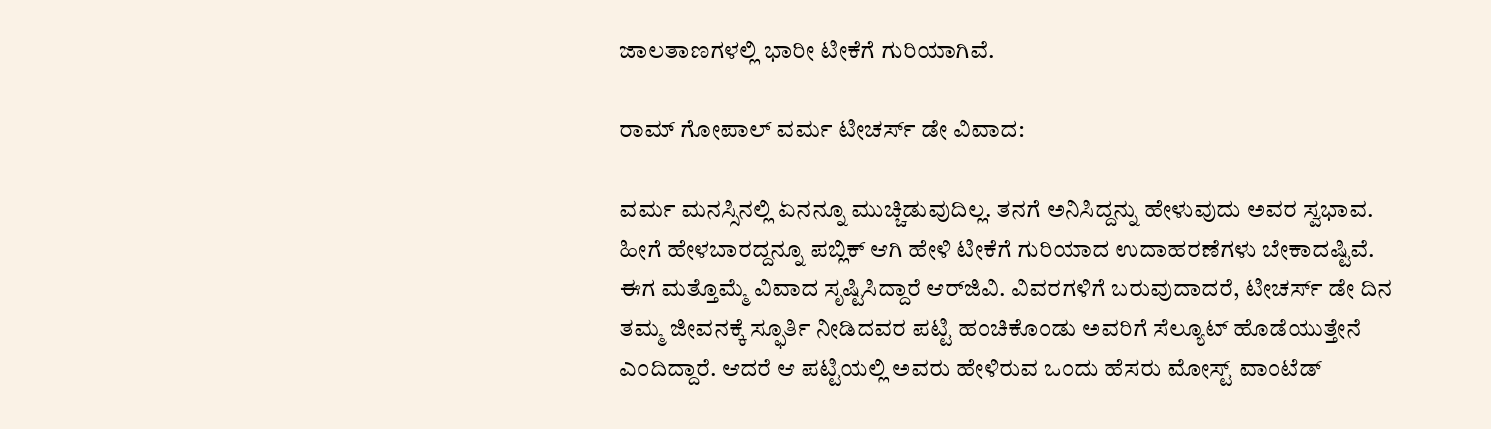ಜಾಲತಾಣಗಳಲ್ಲಿ ಭಾರೀ ಟೀಕೆಗೆ ಗುರಿಯಾಗಿವೆ.

ರಾಮ್ ಗೋಪಾಲ್ ವರ್ಮ ಟೀಚರ್ಸ್ ಡೇ ವಿವಾದ:

ವರ್ಮ ಮನಸ್ಸಿನಲ್ಲಿ ಏನನ್ನೂ ಮುಚ್ಚಿಡುವುದಿಲ್ಲ. ತನಗೆ ಅನಿಸಿದ್ದನ್ನು ಹೇಳುವುದು ಅವರ ಸ್ವಭಾವ. ಹೀಗೆ ಹೇಳಬಾರದ್ದನ್ನೂ ಪಬ್ಲಿಕ್ ಆಗಿ ಹೇಳಿ ಟೀಕೆಗೆ ಗುರಿಯಾದ ಉದಾಹರಣೆಗಳು ಬೇಕಾದಷ್ಟಿವೆ. ಈಗ ಮತ್ತೊಮ್ಮೆ ವಿವಾದ ಸೃಷ್ಟಿಸಿದ್ದಾರೆ ಆರ್‌ಜಿವಿ. ವಿವರಗಳಿಗೆ ಬರುವುದಾದರೆ, ಟೀಚರ್ಸ್ ಡೇ ದಿನ ತಮ್ಮ ಜೀವನಕ್ಕೆ ಸ್ಫೂರ್ತಿ ನೀಡಿದವರ ಪಟ್ಟಿ ಹಂಚಿಕೊಂಡು ಅವರಿಗೆ ಸೆಲ್ಯೂಟ್ ಹೊಡೆಯುತ್ತೇನೆ ಎಂದಿದ್ದಾರೆ. ಆದರೆ ಆ ಪಟ್ಟಿಯಲ್ಲಿ ಅವರು ಹೇಳಿರುವ ಒಂದು ಹೆಸರು ಮೋಸ್ಟ್ ವಾಂಟೆಡ್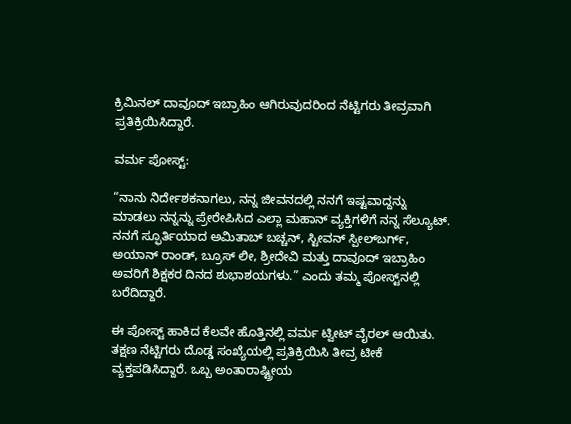ಕ್ರಿಮಿನಲ್ ದಾವೂದ್ ಇಬ್ರಾಹಿಂ ಆಗಿರುವುದರಿಂದ ನೆಟ್ಟಿಗರು ತೀವ್ರವಾಗಿ ಪ್ರತಿಕ್ರಿಯಿಸಿದ್ದಾರೆ.

ವರ್ಮ ಪೋಸ್ಟ್:

“ನಾನು ನಿರ್ದೇಶಕನಾಗಲು, ನನ್ನ ಜೀವನದಲ್ಲಿ ನನಗೆ ಇಷ್ಟವಾದ್ದನ್ನು ಮಾಡಲು ನನ್ನನ್ನು ಪ್ರೇರೇಪಿಸಿದ ಎಲ್ಲಾ ಮಹಾನ್ ವ್ಯಕ್ತಿಗಳಿಗೆ ನನ್ನ ಸೆಲ್ಯೂಟ್. ನನಗೆ ಸ್ಫೂರ್ತಿಯಾದ ಅಮಿತಾಬ್ ಬಚ್ಚನ್, ಸ್ಟೀವನ್ ಸ್ಪೀಲ್‌ಬರ್ಗ್, ಅಯಾನ್ ರಾಂಡ್, ಬ್ರೂಸ್ ಲೀ, ಶ್ರೀದೇವಿ ಮತ್ತು ದಾವೂದ್ ಇಬ್ರಾಹಿಂ ಅವರಿಗೆ ಶಿಕ್ಷಕರ ದಿನದ ಶುಭಾಶಯಗಳು.” ಎಂದು ತಮ್ಮ ಪೋಸ್ಟ್‌ನಲ್ಲಿ ಬರೆದಿದ್ದಾರೆ.

ಈ ಪೋಸ್ಟ್ ಹಾಕಿದ ಕೆಲವೇ ಹೊತ್ತಿನಲ್ಲಿ ವರ್ಮ ಟ್ವೀಟ್ ವೈರಲ್ ಆಯಿತು. ತಕ್ಷಣ ನೆಟ್ಟಿಗರು ದೊಡ್ಡ ಸಂಖ್ಯೆಯಲ್ಲಿ ಪ್ರತಿಕ್ರಿಯಿಸಿ ತೀವ್ರ ಟೀಕೆ ವ್ಯಕ್ತಪಡಿಸಿದ್ದಾರೆ. ಒಬ್ಬ ಅಂತಾರಾಷ್ಟ್ರೀಯ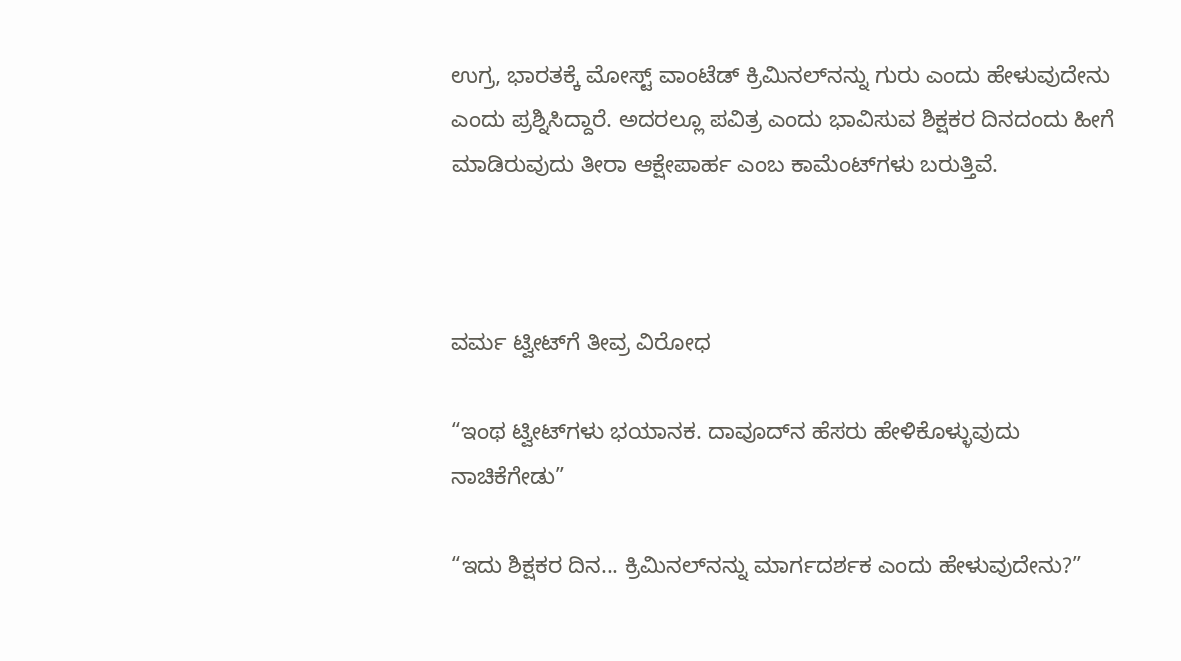ಉಗ್ರ, ಭಾರತಕ್ಕೆ ಮೋಸ್ಟ್ ವಾಂಟೆಡ್ ಕ್ರಿಮಿನಲ್‌ನನ್ನು ಗುರು ಎಂದು ಹೇಳುವುದೇನು ಎಂದು ಪ್ರಶ್ನಿಸಿದ್ದಾರೆ. ಅದರಲ್ಲೂ ಪವಿತ್ರ ಎಂದು ಭಾವಿಸುವ ಶಿಕ್ಷಕರ ದಿನದಂದು ಹೀಗೆ ಮಾಡಿರುವುದು ತೀರಾ ಆಕ್ಷೇಪಾರ್ಹ ಎಂಬ ಕಾಮೆಂಟ್‌ಗಳು ಬರುತ್ತಿವೆ.



ವರ್ಮ ಟ್ವೀಟ್‌ಗೆ ತೀವ್ರ ವಿರೋಧ

“ಇಂಥ ಟ್ವೀಟ್‌ಗಳು ಭಯಾನಕ. ದಾವೂದ್‌ನ ಹೆಸರು ಹೇಳಿಕೊಳ್ಳುವುದು ನಾಚಿಕೆಗೇಡು”

“ಇದು ಶಿಕ್ಷಕರ ದಿನ... ಕ್ರಿಮಿನಲ್‌ನನ್ನು ಮಾರ್ಗದರ್ಶಕ ಎಂದು ಹೇಳುವುದೇನು?”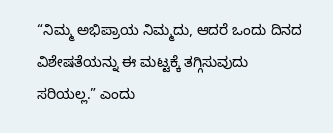“ನಿಮ್ಮ ಅಭಿಪ್ರಾಯ ನಿಮ್ಮದು, ಆದರೆ ಒಂದು ದಿನದ ವಿಶೇಷತೆಯನ್ನು ಈ ಮಟ್ಟಕ್ಕೆ ತಗ್ಗಿಸುವುದು ಸರಿಯಲ್ಲ.” ಎಂದು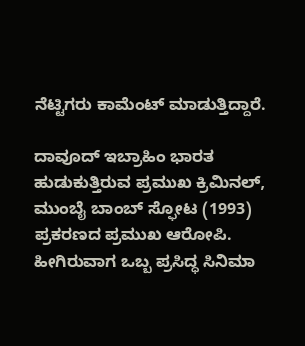ನೆಟ್ಟಿಗರು ಕಾಮೆಂಟ್ ಮಾಡುತ್ತಿದ್ದಾರೆ.

ದಾವೂದ್ ಇಬ್ರಾಹಿಂ ಭಾರತ ಹುಡುಕುತ್ತಿರುವ ಪ್ರಮುಖ ಕ್ರಿಮಿನಲ್, ಮುಂಬೈ ಬಾಂಬ್ ಸ್ಫೋಟ (1993) ಪ್ರಕರಣದ ಪ್ರಮುಖ ಆರೋಪಿ. ಹೀಗಿರುವಾಗ ಒಬ್ಬ ಪ್ರಸಿದ್ಧ ಸಿನಿಮಾ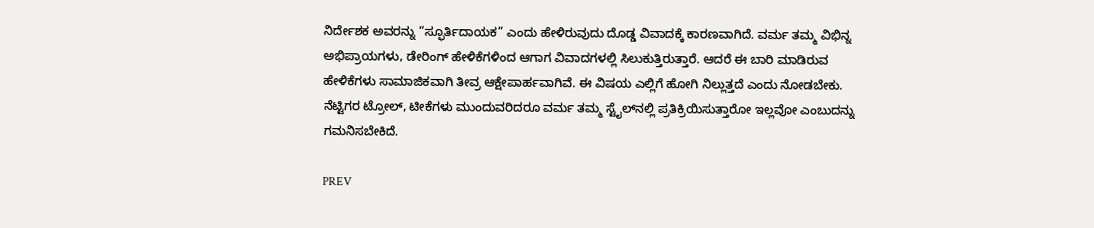ನಿರ್ದೇಶಕ ಅವರನ್ನು “ಸ್ಫೂರ್ತಿದಾಯಕ” ಎಂದು ಹೇಳಿರುವುದು ದೊಡ್ಡ ವಿವಾದಕ್ಕೆ ಕಾರಣವಾಗಿದೆ. ವರ್ಮ ತಮ್ಮ ವಿಭಿನ್ನ ಅಭಿಪ್ರಾಯಗಳು, ಡೇರಿಂಗ್ ಹೇಳಿಕೆಗಳಿಂದ ಆಗಾಗ ವಿವಾದಗಳಲ್ಲಿ ಸಿಲುಕುತ್ತಿರುತ್ತಾರೆ. ಆದರೆ ಈ ಬಾರಿ ಮಾಡಿರುವ ಹೇಳಿಕೆಗಳು ಸಾಮಾಜಿಕವಾಗಿ ತೀವ್ರ ಆಕ್ಷೇಪಾರ್ಹವಾಗಿವೆ. ಈ ವಿಷಯ ಎಲ್ಲಿಗೆ ಹೋಗಿ ನಿಲ್ಲುತ್ತದೆ ಎಂದು ನೋಡಬೇಕು. ನೆಟ್ಟಿಗರ ಟ್ರೋಲ್, ಟೀಕೆಗಳು ಮುಂದುವರಿದರೂ ವರ್ಮ ತಮ್ಮ ಸ್ಟೈಲ್‌ನಲ್ಲಿ ಪ್ರತಿಕ್ರಿಯಿಸುತ್ತಾರೋ ಇಲ್ಲವೋ ಎಂಬುದನ್ನು ಗಮನಿಸಬೇಕಿದೆ.

PREV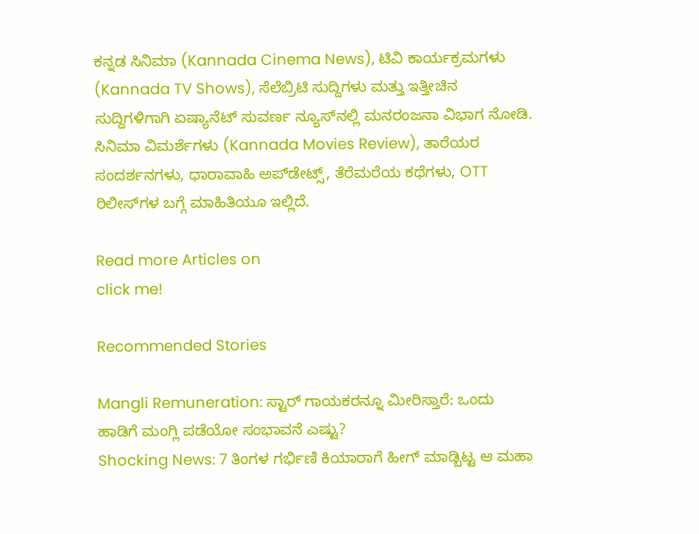ಕನ್ನಡ ಸಿನಿಮಾ (Kannada Cinema News), ಟಿವಿ ಕಾರ್ಯಕ್ರಮಗಳು (Kannada TV Shows), ಸೆಲೆಬ್ರಿಟಿ ಸುದ್ದಿಗಳು ಮತ್ತು ಇತ್ತೀಚಿನ ಸುದ್ದಿಗಳಿಗಾಗಿ ಏಷ್ಯಾನೆಟ್ ಸುವರ್ಣ ನ್ಯೂಸ್‌ನಲ್ಲಿ ಮನರಂಜನಾ ವಿಭಾಗ ನೋಡಿ. ಸಿನಿಮಾ ವಿಮರ್ಶೆಗಳು (Kannada Movies Review), ತಾರೆಯರ ಸಂದರ್ಶನಗಳು, ಧಾರಾವಾಹಿ ಅಪ್‌ಡೇಟ್ಸ್‌, ತೆರೆಮರೆಯ ಕಥೆಗಳು, OTT ರಿಲೀಸ್‌ಗಳ ಬಗ್ಗೆ ಮಾಹಿತಿಯೂ ಇಲ್ಲಿದೆ.

Read more Articles on
click me!

Recommended Stories

Mangli Remuneration: ಸ್ಟಾರ್ ಗಾಯಕರನ್ನೂ ಮೀರಿಸ್ತಾರೆ: ಒಂದು ಹಾಡಿಗೆ ಮಂಗ್ಲಿ ಪಡೆಯೋ ಸಂಭಾವನೆ ಎಷ್ಟು?
Shocking News: 7 ತಿಂಗಳ ಗರ್ಭಿಣಿ ಕಿಯಾರಾಗೆ ಹೀಗ್ ಮಾಡ್ಬಿಟ್ಟ ಆ ಮಹಾ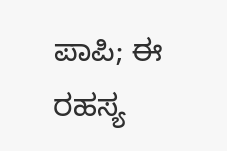ಪಾಪಿ; ಈ ರಹಸ್ಯ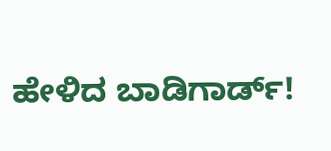ಹೇಳಿದ ಬಾಡಿಗಾರ್ಡ್!